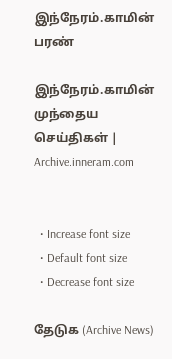இந்நேரம்.காமின் பரண்

இந்நேரம்.காமின் முந்தைய செய்திகள் | Archive.inneram.com


  • Increase font size
  • Default font size
  • Decrease font size

தேடுக (Archive News)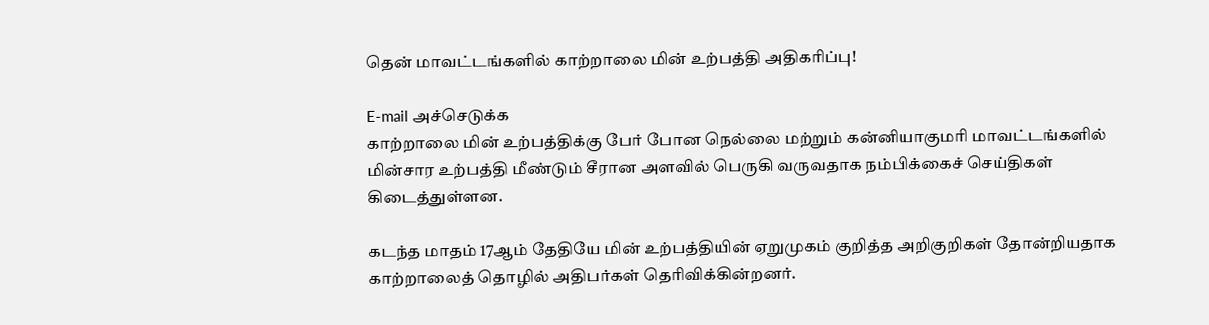தென் மாவட்டங்களில் காற்றாலை மின் உற்பத்தி அதிகரிப்பு!

E-mail அச்செடுக்க
காற்றாலை மின் உற்பத்திக்கு பேர் போன நெல்லை மற்றும் கன்னியாகுமரி மாவட்டங்களில் மின்சார உற்பத்தி மீண்டும் சீரான அளவில் பெருகி வருவதாக நம்பிக்கைச் செய்திகள் கிடைத்துள்ளன.

கடந்த மாதம் 17ஆம் தேதியே மின் உற்பத்தியின் ஏறுமுகம் குறித்த அறிகுறிகள் தோன்றியதாக காற்றாலைத் தொழில் அதிபர்கள் தெரிவிக்கின்றனர்.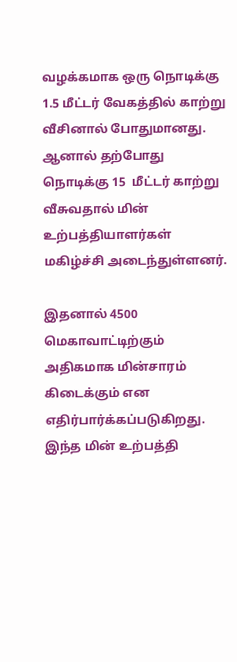வழக்கமாக ஒரு நொடிக்கு 1.5 மீட்டர் வேகத்தில் காற்று வீசினால் போதுமானது. ஆனால் தற்போது நொடிக்கு 15  மீட்டர் காற்று வீசுவதால் மின் உற்பத்தியாளர்கள் மகிழ்ச்சி அடைந்துள்ளனர்.

இதனால் 4500 மெகாவாட்டிற்கும் அதிகமாக மின்சாரம் கிடைக்கும் என எதிர்பார்க்கப்படுகிறது. இந்த மின் உற்பத்தி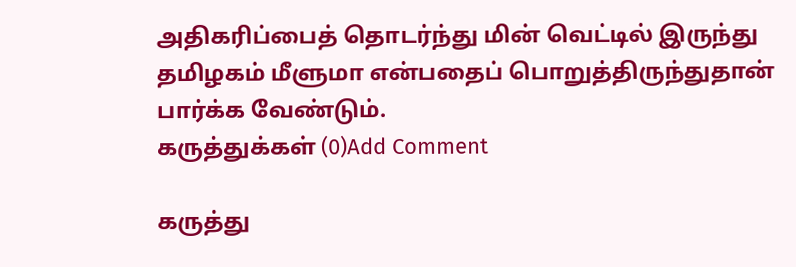அதிகரிப்பைத் தொடர்ந்து மின் வெட்டில் இருந்து தமிழகம் மீளுமா என்பதைப் பொறுத்திருந்துதான் பார்க்க வேண்டும்.
கருத்துக்கள் (0)Add Comment

கருத்து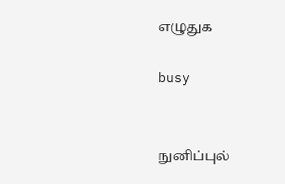எழுதுக

busy


நுனிப்புல்